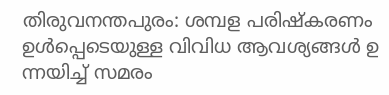തിരുവനന്തപുരം: ശമ്പള പരിഷ്കരണം ഉൾപ്പെടെയുള്ള വിവിധ ആവശ്യങ്ങൾ ഉ ന്നയിച്ച് സമരം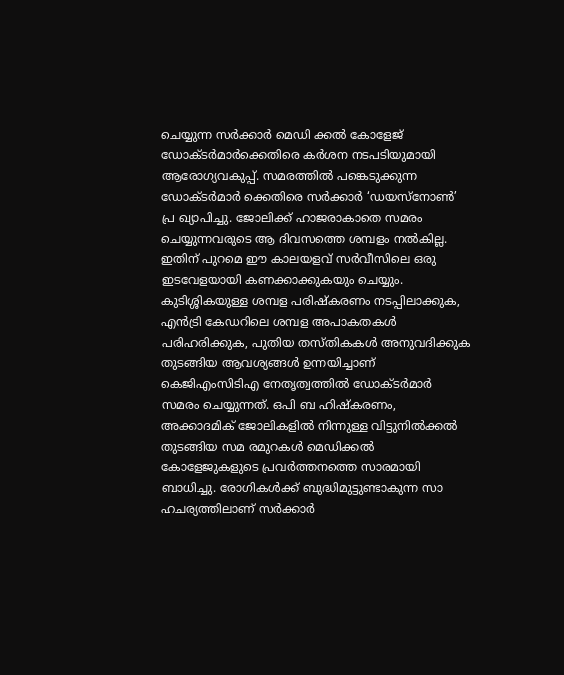ചെയ്യുന്ന സർക്കാർ മെഡി ക്കൽ കോളേജ് ഡോക്ടർമാർക്കെതിരെ കർശന നടപടിയുമായി ആരോഗ്യവകുപ്പ്. സമരത്തിൽ പങ്കെടുക്കുന്ന ഡോക്ടർമാർ ക്കെതിരെ സർക്കാർ ‘ഡയസ്നോൺ’ പ്ര ഖ്യാപിച്ചു. ജോലിക്ക് ഹാജരാകാതെ സമരം ചെയ്യുന്നവരുടെ ആ ദിവസത്തെ ശമ്പളം നൽകില്ല. ഇതിന് പുറമെ ഈ കാലയളവ് സർവീസിലെ ഒരു ഇടവേളയായി കണക്കാക്കുകയും ചെയ്യും.
കുടിശ്ശികയുള്ള ശമ്പള പരിഷ്കരണം നടപ്പിലാക്കുക, എൻട്രി കേഡറിലെ ശമ്പള അപാകതകൾ പരിഹരിക്കുക, പുതിയ തസ്തികകൾ അനുവദിക്കുക തുടങ്ങിയ ആവശ്യങ്ങൾ ഉന്നയിച്ചാണ് കെജിഎംസിടിഎ നേതൃത്വത്തിൽ ഡോക്ടർമാർ സമരം ചെയ്യുന്നത്. ഒപി ബ ഹിഷ്കരണം, അക്കാദമിക് ജോലികളിൽ നിന്നുള്ള വിട്ടുനിൽക്കൽ തുടങ്ങിയ സമ രമുറകൾ മെഡിക്കൽ കോളേജുകളുടെ പ്രവർത്തനത്തെ സാരമായി ബാധിച്ചു. രോഗികൾക്ക് ബുദ്ധിമുട്ടുണ്ടാകുന്ന സാ ഹചര്യത്തിലാണ് സർക്കാർ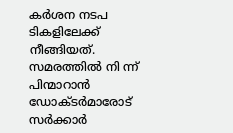കർശന നടപ ടികളിലേക്ക് നീങ്ങിയത്. സമരത്തിൽ നി ന്ന് പിന്മാറാൻ ഡോക്ടർമാരോട് സർക്കാർ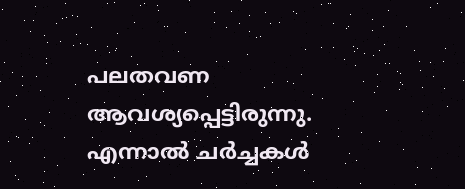പലതവണ ആവശ്യപ്പെട്ടിരുന്നു. എന്നാൽ ചർച്ചകൾ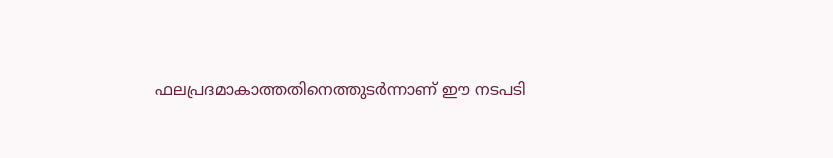ഫലപ്രദമാകാത്തതിനെത്തുടർന്നാണ് ഈ നടപടി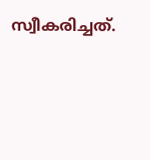സ്വീകരിച്ചത്.